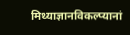मिथ्याज्ञानविकल्प्यानां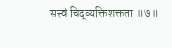सत्त्वं चिद्व्यक्तिशक्तता ॥७॥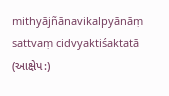mithyājñānavikalpyānāṃ sattvaṃ cidvyaktiśaktatā
(આક્ષેપ:)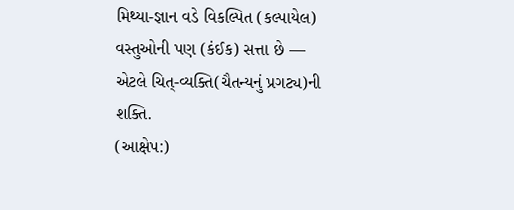મિથ્યા-જ્ઞાન વડે વિકલ્પિત (કલ્પાયેલ) વસ્તુઓની પણ (કંઈક) સત્તા છે — એટલે ચિત્-વ્યક્તિ(ચૈતન્યનું પ્રગટ્ય)ની શક્તિ.
(આક્ષેપ:)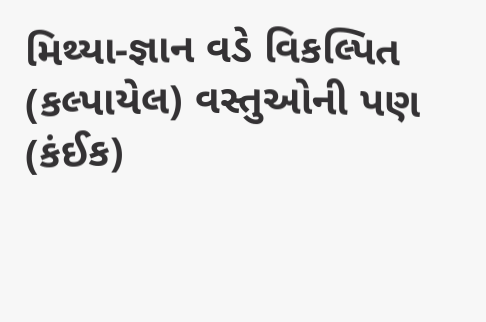મિથ્યા-જ્ઞાન વડે વિકલ્પિત (કલ્પાયેલ) વસ્તુઓની પણ (કંઈક)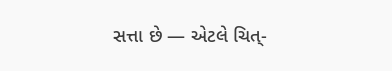સત્તા છે — એટલે ચિત્-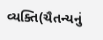વ્યક્તિ(ચૈતન્યનું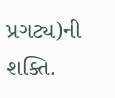પ્રગટ્ય)ની શક્તિ.